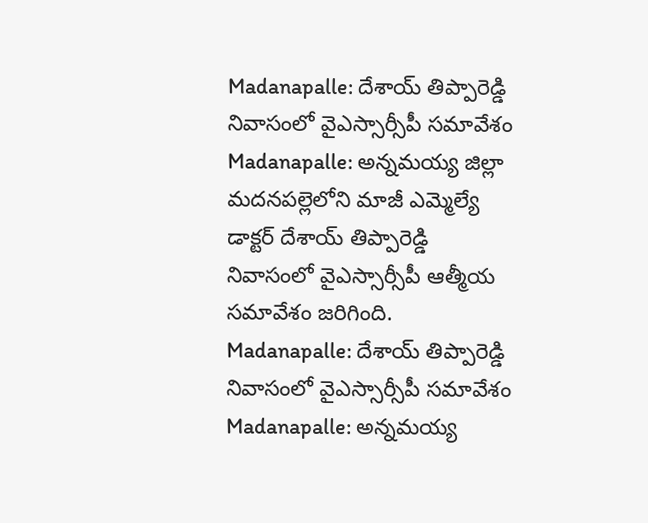Madanapalle: దేశాయ్ తిప్పారెడ్డి నివాసంలో వైఎస్సార్సీపీ సమావేశం
Madanapalle: అన్నమయ్య జిల్లా మదనపల్లెలోని మాజీ ఎమ్మెల్యే డాక్టర్ దేశాయ్ తిప్పారెడ్డి నివాసంలో వైఎస్సార్సీపీ ఆత్మీయ సమావేశం జరిగింది.
Madanapalle: దేశాయ్ తిప్పారెడ్డి నివాసంలో వైఎస్సార్సీపీ సమావేశం
Madanapalle: అన్నమయ్య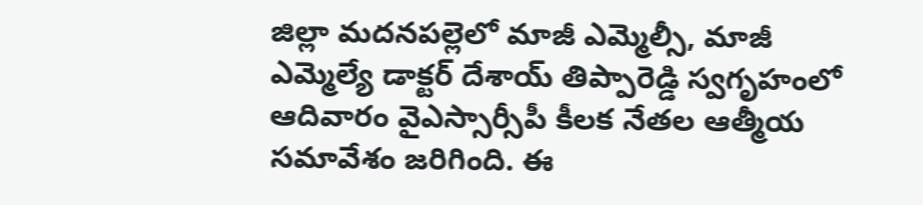జిల్లా మదనపల్లెలో మాజీ ఎమ్మెల్సీ, మాజీ ఎమ్మెల్యే డాక్టర్ దేశాయ్ తిప్పారెడ్డి స్వగృహంలో ఆదివారం వైఎస్సార్సీపీ కీలక నేతల ఆత్మీయ సమావేశం జరిగింది. ఈ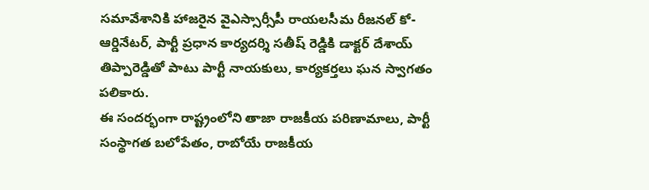సమావేశానికి హాజరైన వైఎస్సార్సీపీ రాయలసీమ రీజనల్ కో-ఆర్డినేటర్, పార్టీ ప్రధాన కార్యదర్శి సతీష్ రెడ్డికి డాక్టర్ దేశాయ్ తిప్పారెడ్డితో పాటు పార్టీ నాయకులు, కార్యకర్తలు ఘన స్వాగతం పలికారు.
ఈ సందర్భంగా రాష్ట్రంలోని తాజా రాజకీయ పరిణామాలు, పార్టీ సంస్థాగత బలోపేతం, రాబోయే రాజకీయ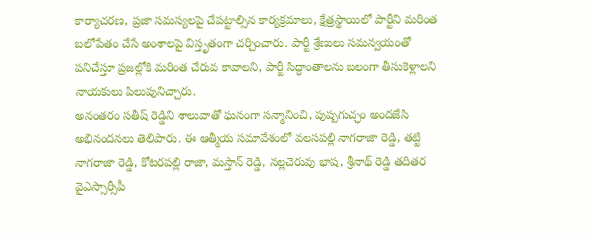కార్యాచరణ, ప్రజా సమస్యలపై చేపట్టాల్సిన కార్యక్రమాలు, క్షేత్రస్థాయిలో పార్టీని మరింత బలోపేతం చేసే అంశాలపై విస్తృతంగా చర్చించారు. పార్టీ శ్రేణులు సమన్వయంతో పనిచేస్తూ ప్రజల్లోకి మరింత చేరువ కావాలని, పార్టీ సిద్ధాంతాలను బలంగా తీసుకెళ్లాలని నాయకులు పిలుపునిచ్చారు.
అనంతరం సతీష్ రెడ్డిని శాలువాతో ఘనంగా సన్మానించి, పుష్పగుచ్ఛం అందజేసి అభినందనలు తెలిపారు. ఈ ఆత్మీయ సమావేశంలో వలసపల్లి నాగరాజా రెడ్డి, తట్టి నాగరాజా రెడ్డి, కోటరపల్లి రాజా, మస్తాన్ రెడ్డి, నల్లచెరువు భాష, శ్రీనాథ్ రెడ్డి తదితర వైఎస్సార్సీపీ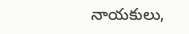నాయకులు,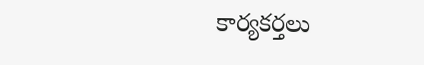కార్యకర్తలు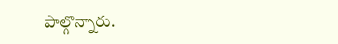పాల్గొన్నారు.